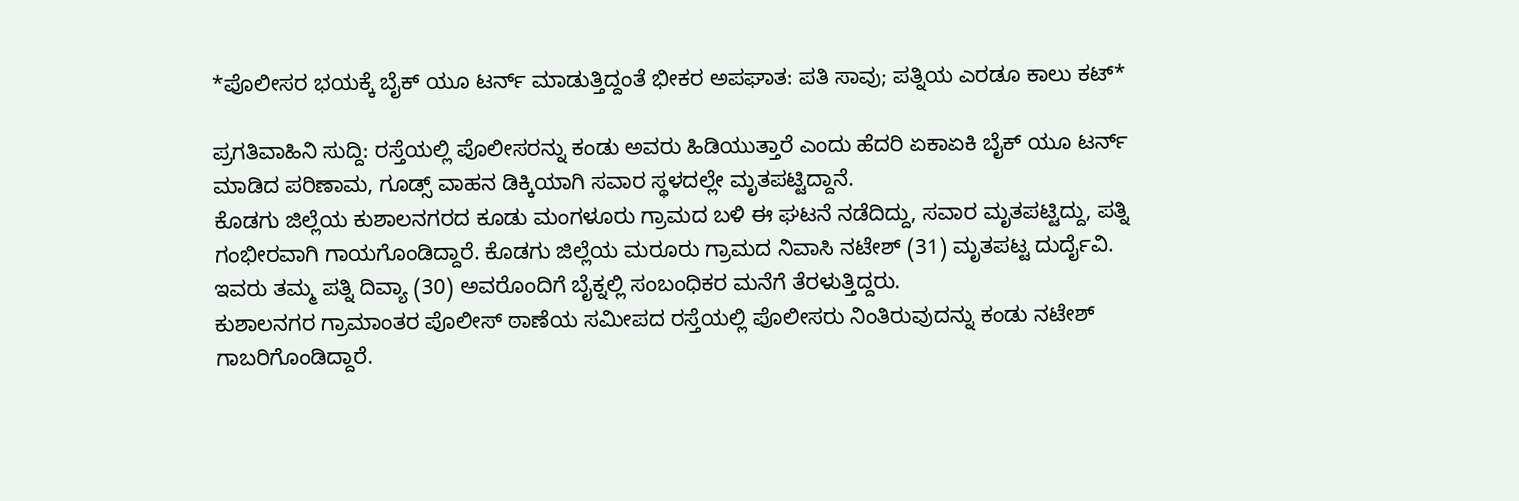*ಪೊಲೀಸರ ಭಯಕ್ಕೆ ಬೈಕ್ ಯೂ ಟರ್ನ್ ಮಾಡುತ್ತಿದ್ದಂತೆ ಭೀಕರ ಅಪಘಾತ: ಪತಿ ಸಾವು; ಪತ್ನಿಯ ಎರಡೂ ಕಾಲು ಕಟ್*

ಪ್ರಗತಿವಾಹಿನಿ ಸುದ್ದಿ: ರಸ್ತೆಯಲ್ಲಿ ಪೊಲೀಸರನ್ನು ಕಂಡು ಅವರು ಹಿಡಿಯುತ್ತಾರೆ ಎಂದು ಹೆದರಿ ಏಕಾಏಕಿ ಬೈಕ್ ಯೂ ಟರ್ನ್ ಮಾಡಿದ ಪರಿಣಾಮ, ಗೂಡ್ಸ್ ವಾಹನ ಡಿಕ್ಕಿಯಾಗಿ ಸವಾರ ಸ್ಥಳದಲ್ಲೇ ಮೃತಪಟ್ಟಿದ್ದಾನೆ.
ಕೊಡಗು ಜಿಲ್ಲೆಯ ಕುಶಾಲನಗರದ ಕೂಡು ಮಂಗಳೂರು ಗ್ರಾಮದ ಬಳಿ ಈ ಘಟನೆ ನಡೆದಿದ್ದು, ಸವಾರ ಮೃತಪಟ್ಟಿದ್ದು, ಪತ್ನಿ ಗಂಭೀರವಾಗಿ ಗಾಯಗೊಂಡಿದ್ದಾರೆ. ಕೊಡಗು ಜಿಲ್ಲೆಯ ಮರೂರು ಗ್ರಾಮದ ನಿವಾಸಿ ನಟೇಶ್ (31) ಮೃತಪಟ್ಟ ದುರ್ದೈವಿ. ಇವರು ತಮ್ಮ ಪತ್ನಿ ದಿವ್ಯಾ (30) ಅವರೊಂದಿಗೆ ಬೈಕ್ನಲ್ಲಿ ಸಂಬಂಧಿಕರ ಮನೆಗೆ ತೆರಳುತ್ತಿದ್ದರು.
ಕುಶಾಲನಗರ ಗ್ರಾಮಾಂತರ ಪೊಲೀಸ್ ಠಾಣೆಯ ಸಮೀಪದ ರಸ್ತೆಯಲ್ಲಿ ಪೊಲೀಸರು ನಿಂತಿರುವುದನ್ನು ಕಂಡು ನಟೇಶ್ ಗಾಬರಿಗೊಂಡಿದ್ದಾರೆ.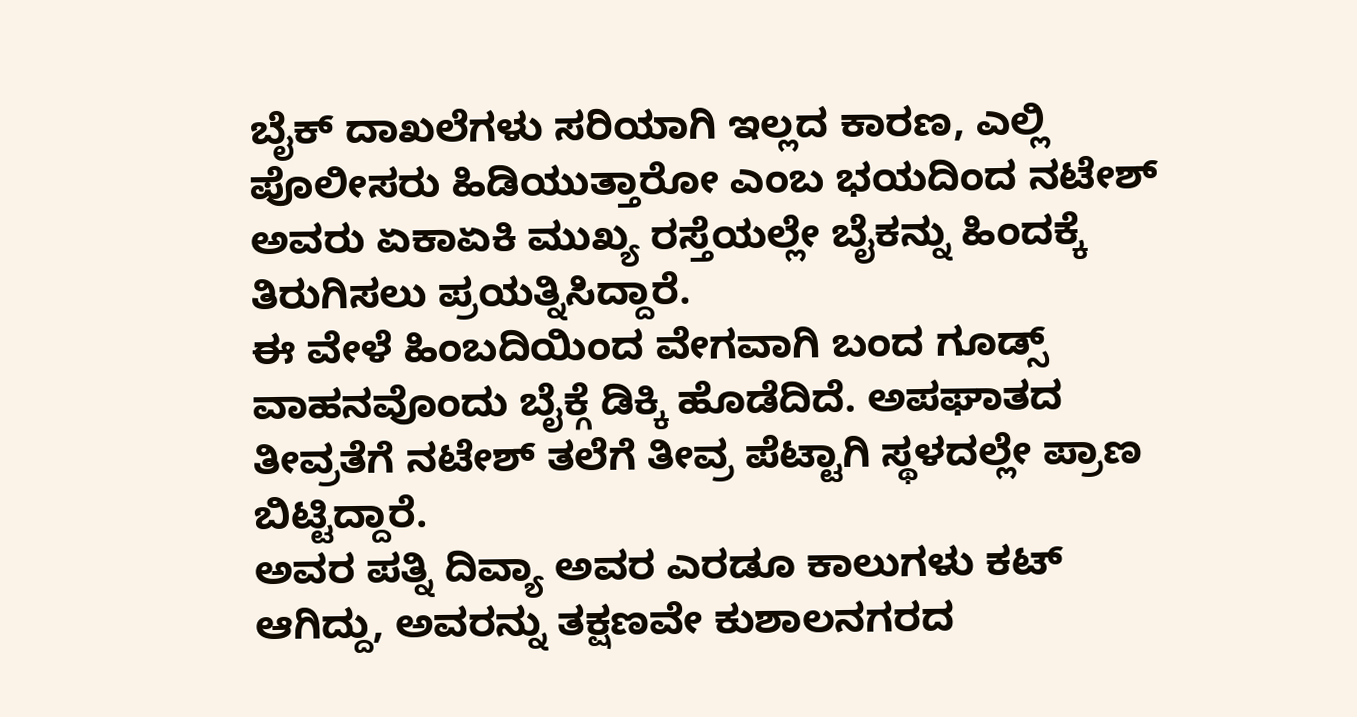ಬೈಕ್ ದಾಖಲೆಗಳು ಸರಿಯಾಗಿ ಇಲ್ಲದ ಕಾರಣ, ಎಲ್ಲಿ ಪೊಲೀಸರು ಹಿಡಿಯುತ್ತಾರೋ ಎಂಬ ಭಯದಿಂದ ನಟೇಶ್ ಅವರು ಏಕಾಏಕಿ ಮುಖ್ಯ ರಸ್ತೆಯಲ್ಲೇ ಬೈಕನ್ನು ಹಿಂದಕ್ಕೆ ತಿರುಗಿಸಲು ಪ್ರಯತ್ನಿಸಿದ್ದಾರೆ.
ಈ ವೇಳೆ ಹಿಂಬದಿಯಿಂದ ವೇಗವಾಗಿ ಬಂದ ಗೂಡ್ಸ್ ವಾಹನವೊಂದು ಬೈಕ್ಗೆ ಡಿಕ್ಕಿ ಹೊಡೆದಿದೆ. ಅಪಘಾತದ ತೀವ್ರತೆಗೆ ನಟೇಶ್ ತಲೆಗೆ ತೀವ್ರ ಪೆಟ್ಟಾಗಿ ಸ್ಥಳದಲ್ಲೇ ಪ್ರಾಣ ಬಿಟ್ಟಿದ್ದಾರೆ.
ಅವರ ಪತ್ನಿ ದಿವ್ಯಾ ಅವರ ಎರಡೂ ಕಾಲುಗಳು ಕಟ್ ಆಗಿದ್ದು, ಅವರನ್ನು ತಕ್ಷಣವೇ ಕುಶಾಲನಗರದ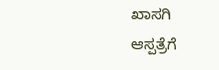ಖಾಸಗಿ ಆಸ್ಪತ್ರೆಗೆ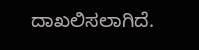ದಾಖಲಿಸಲಾಗಿದೆ.